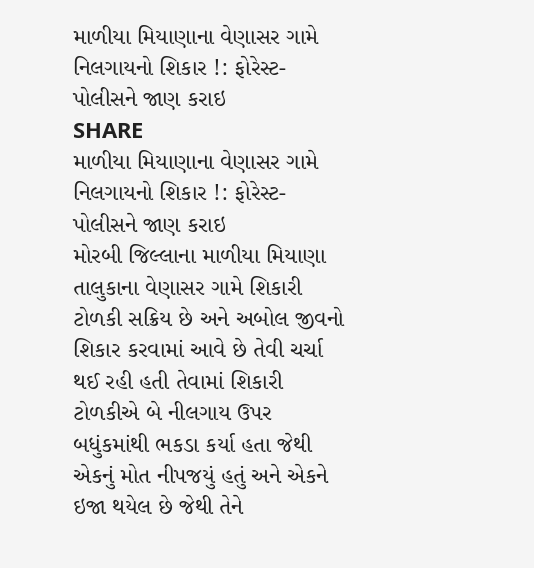માળીયા મિયાણાના વેણાસર ગામે નિલગાયનો શિકાર !: ફોરેસ્ટ-પોલીસને જાણ કરાઇ
SHARE
માળીયા મિયાણાના વેણાસર ગામે નિલગાયનો શિકાર !: ફોરેસ્ટ-પોલીસને જાણ કરાઇ
મોરબી જિલ્લાના માળીયા મિયાણા તાલુકાના વેણાસર ગામે શિકારી ટોળકી સક્રિય છે અને અબોલ જીવનો શિકાર કરવામાં આવે છે તેવી ચર્ચા થઈ રહી હતી તેવામાં શિકારી ટોળકીએ બે નીલગાય ઉપર બધુંકમાંથી ભકડા કર્યા હતા જેથી એકનું મોત નીપજયું હતું અને એકને ઇજા થયેલ છે જેથી તેને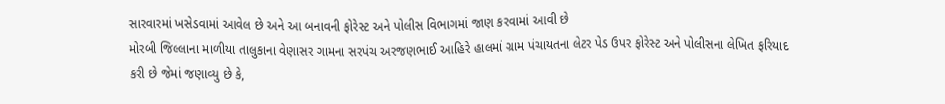સારવારમાં ખસેડવામાં આવેલ છે અને આ બનાવની ફોરેસ્ટ અને પોલીસ વિભાગમાં જાણ કરવામાં આવી છે
મોરબી જિલ્લાના માળીયા તાલુકાના વેણાસર ગામના સરપંચ અરજણભાઈ આહિરે હાલમાં ગ્રામ પંચાયતના લેટર પેડ ઉપર ફોરેસ્ટ અને પોલીસના લેખિત ફરિયાદ કરી છે જેમાં જણાવ્યુ છે કે,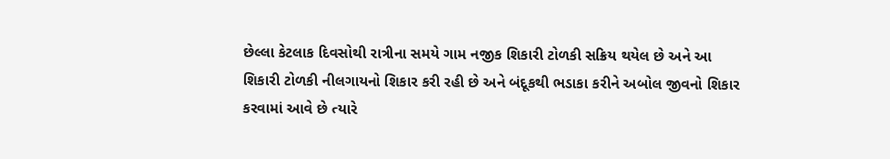છેલ્લા કેટલાક દિવસોથી રાત્રીના સમયે ગામ નજીક શિકારી ટોળકી સક્રિય થયેલ છે અને આ શિકારી ટોળકી નીલગાયનો શિકાર કરી રહી છે અને બંદૂકથી ભડાકા કરીને અબોલ જીવનો શિકાર કરવામાં આવે છે ત્યારે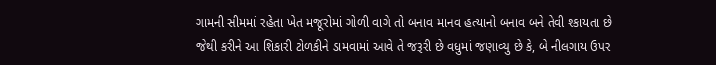ગામની સીમમાં રહેતા ખેત મજૂરોમાં ગોળી વાગે તો બનાવ માનવ હત્યાનો બનાવ બને તેવી શ્કાયતા છે જેથી કરીને આ શિકારી ટોળકીને ડામવામાં આવે તે જરૂરી છે વધુમાં જણાવ્યુ છે કે, બે નીલગાય ઉપર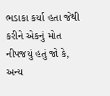ભડાકા કર્યા હતા જેથી કરીને એકનું મોત નીપજયું હતું જો કે, અન્ય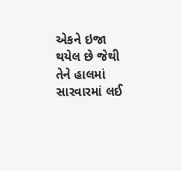એકને ઇજા થયેલ છે જેથી તેને હાલમાં સારવારમાં લઈ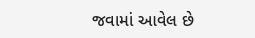જવામાં આવેલ છે